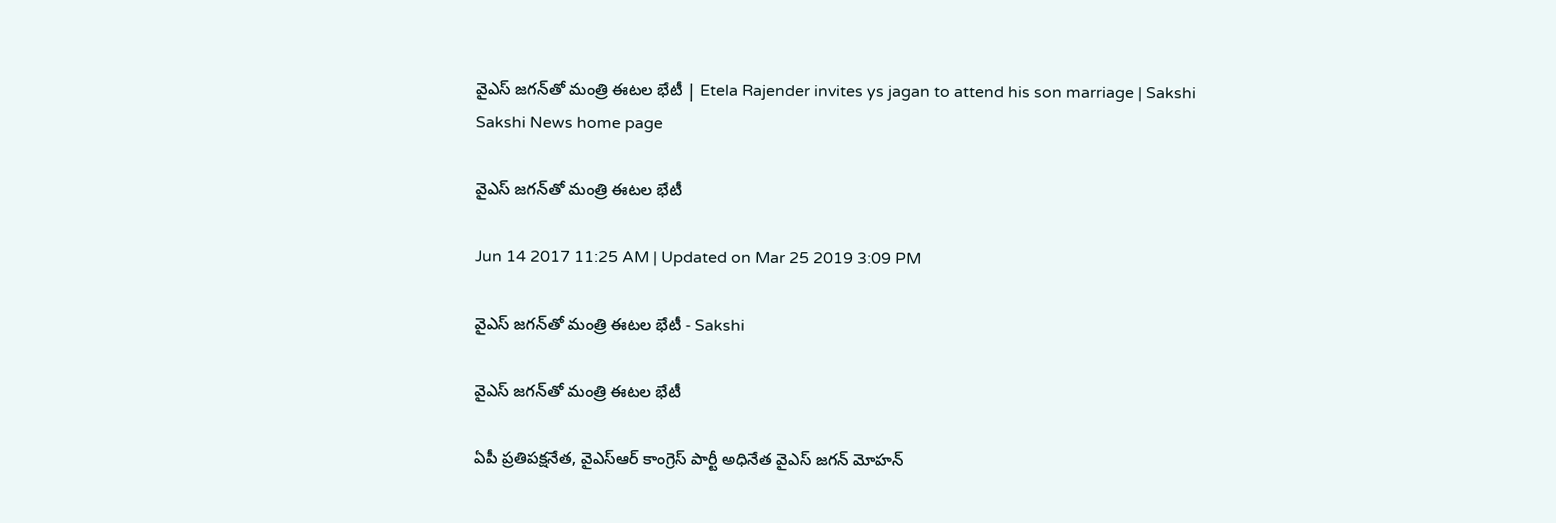వైఎస్ జగన్‌తో మంత్రి ఈటల భేటీ | Etela Rajender invites ys jagan to attend his son marriage | Sakshi
Sakshi News home page

వైఎస్ జగన్‌తో మంత్రి ఈటల భేటీ

Jun 14 2017 11:25 AM | Updated on Mar 25 2019 3:09 PM

వైఎస్ జగన్‌తో మంత్రి ఈటల భేటీ - Sakshi

వైఎస్ జగన్‌తో మంత్రి ఈటల భేటీ

ఏపీ ప్రతిపక్షనేత, వైఎస్ఆర్ కాంగ్రెస్ పార్టీ అధినేత వైఎస్ జగన్ మోహన్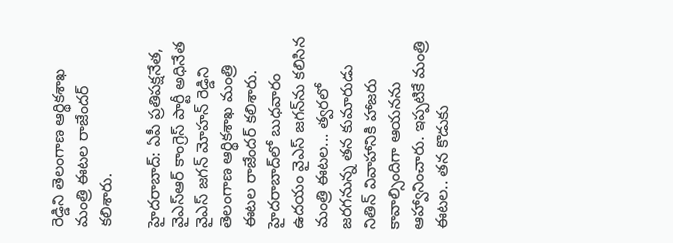రెడ్డిని తెలంగాణ ఆర్థికశాఖ మంత్రి ఈటల రాజేందర్‌ కలిశారు.

హైదరాబాద్: ఏపీ ప్రతిపక్షనేత, వైఎస్ఆర్ కాంగ్రెస్ పార్టీ అధినేత వైఎస్ జగన్ మోహన్ రెడ్డిని తెలంగాణ ఆర్థికశాఖ మంత్రి ఈటల రాజేందర్‌ కలిశారు. హైదరాబాద్‌లో బుధవారం ఉదయం వైఎస్ జగన్‌ను కలిసిన మంత్రి ఈటల... త్వరలో జరగనున్న తన కుమారుడు నితిన్‌ వివాహానికి హాజరు కావాల్సిందిగా ఆయనను ఆహ్వానించారు. ఇప్పటికే మంత్రి ఈటల.. తన కొడుకు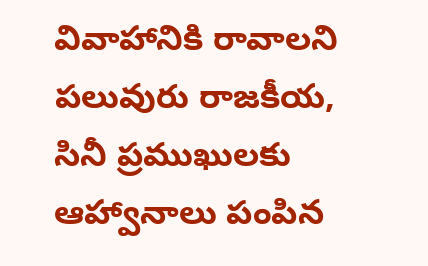వివాహానికి రావాలని పలువురు రాజకీయ, సినీ ప్రముఖులకు ఆహ్వానాలు పంపిన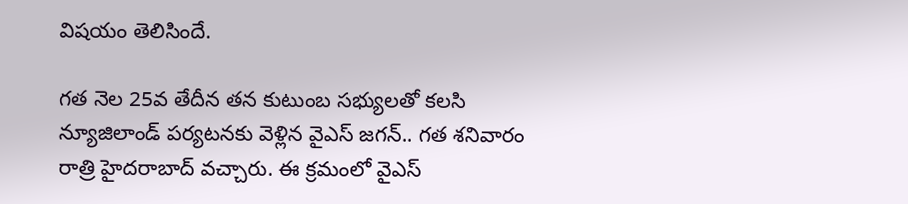విషయం తెలిసిందే.

గత నెల 25వ తేదీన తన కుటుంబ సభ్యులతో కలసి న్యూజిలాండ్‌ పర్యటనకు వెళ్లిన వైఎస్ జగన్.. గత శనివారం రాత్రి హైదరాబాద్ వచ్చారు. ఈ క్రమంలో వైఎస్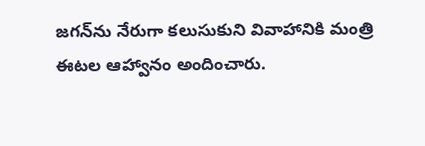జగన్‌ను నేరుగా కలుసుకుని వివాహానికి మంత్రి ఈటల ఆహ్వానం అందించారు.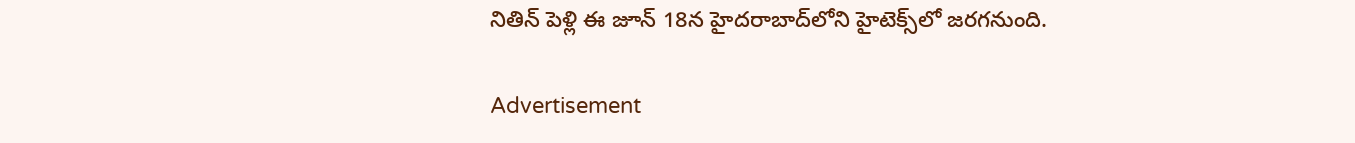నితిన్‌ పెళ్లి ఈ జూన్‌ 18న హైదరాబాద్‌లోని హైటెక్స్‌లో జరగనుంది.

Advertisement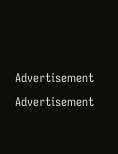Advertisement
Advertisement